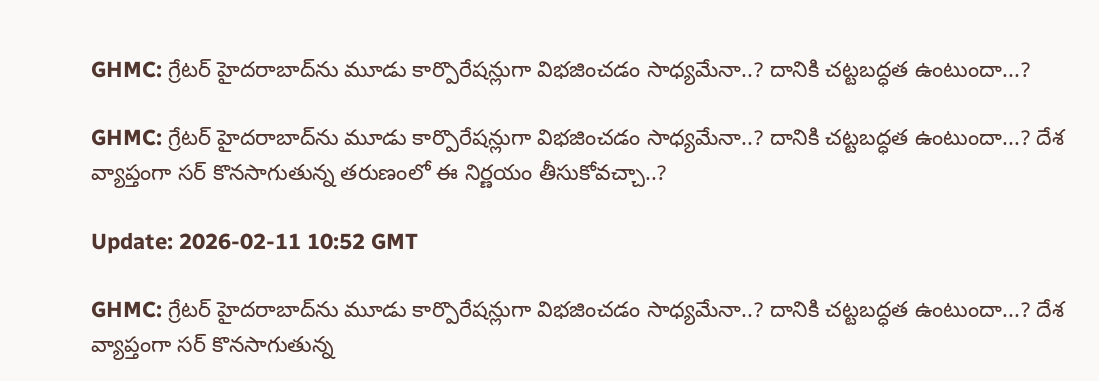GHMC: గ్రేటర్ హైదరాబాద్‌ను మూడు కార్పొరేషన్లుగా విభజించడం సాధ్యమేనా..? దానికి చట్టబద్ధత ఉంటుందా...?

GHMC: గ్రేటర్ హైదరాబాద్‌ను మూడు కార్పొరేషన్లుగా విభజించడం సాధ్యమేనా..? దానికి చట్టబద్ధత ఉంటుందా...? దేశ వ్యాప్తంగా సర్‌ కొనసాగుతున్న తరుణంలో ఈ నిర్ణయం తీసుకోవచ్చా..?

Update: 2026-02-11 10:52 GMT

GHMC: గ్రేటర్ హైదరాబాద్‌ను మూడు కార్పొరేషన్లుగా విభజించడం సాధ్యమేనా..? దానికి చట్టబద్ధత ఉంటుందా...? దేశ వ్యాప్తంగా సర్‌ కొనసాగుతున్న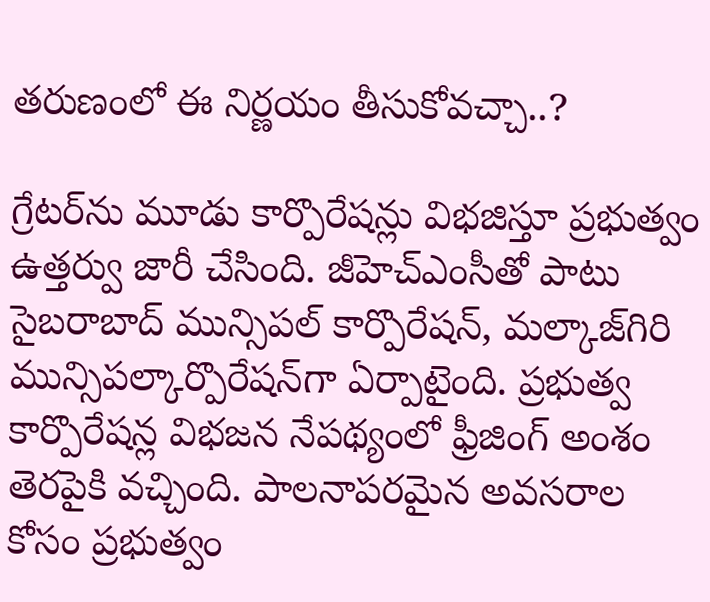తరుణంలో ఈ నిర్ణయం తీసుకోవచ్చా..?

గ్రేటర్‌ను మూడు కార్పొరేషన్లు విభజిస్తూ ప్రభుత్వం ఉత్తర్వు జారీ చేసింది. జీహెచ్‌ఎంసీతో పాటు సైబరాబాద్ మున్సిపల్ కార్పొరేషన్, మల్కాజ్‌గిరి మున్సిపల్కార్పొరేషన్‌గా ఏర్పాటైంది. ప్రభుత్వ కార్పొరేషన్ల విభజన నేపథ్యంలో ఫ్రీజింగ్ అంశం తెరపైకి వచ్చింది. పాలనాపరమైన అవసరాల కోసం ప్రభుత్వం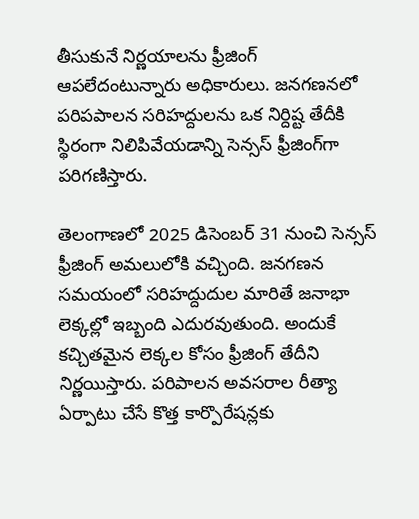తీసుకునే నిర్ణయాలను ఫ్రీజింగ్ ఆపలేదంటున్నారు అధికారులు. జనగణనలో పరిపపాలన సరిహద్దులను ఒక నిర్దిష్ట తేదీకి స్థిరంగా నిలిపివేయడాన్ని సెన్సస్ ఫ్రీజింగ్‌గా పరిగణిస్తారు.

తెలంగాణలో 2025 డిసెంబర్ 31 నుంచి సెన్సస్ ఫ్రీజింగ్ అమలులోకి వచ్చింది. జనగణన సమయంలో సరిహద్దుదుల మారితే జనాభా లెక్కల్లో ఇబ్బంది ఎదురవుతుంది. అందుకే కచ్చితమైన లెక్కల కోసం ఫ్రీజింగ్ తేదీని నిర్ణయిస్తారు. పరిపాలన అవసరాల రీత్యా ఏర్పాటు చేసే కొత్త కార్పొరేషన్లకు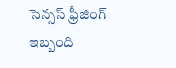సెన్సస్ ఫ్రీజింగ్ ఇబ్బంది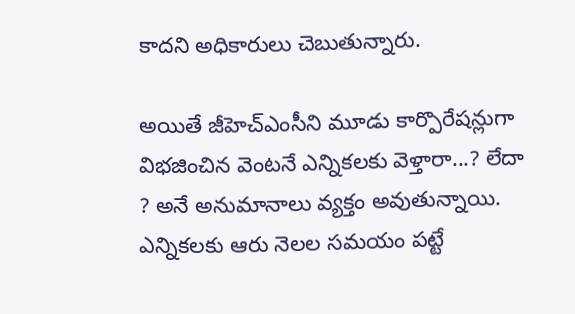కాదని అధికారులు చెబుతున్నారు.

అయితే జీహెచ్‌ఎంసీని మూడు కార్పొరేషన్లుగా విభజించిన వెంటనే ఎన్నికలకు వెళ్తారా...? లేదా ? అనే అనుమానాలు వ్యక్తం అవుతున్నాయి. ఎన్నికలకు ఆరు నెలల సమయం పట్టే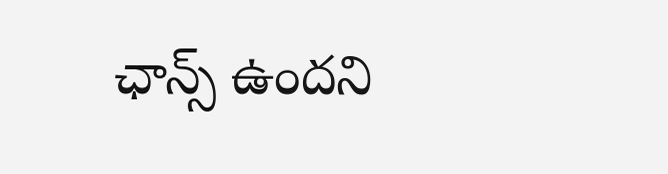ఛాన్స్ ఉందని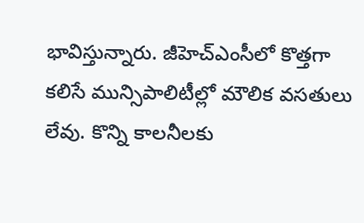భావిస్తున్నారు. జీహెచ్‌ఎంసీలో కొత్తగా కలిసే మున్సిపాలిటీల్లో మౌలిక వసతులు లేవు. కొన్ని కాలనీలకు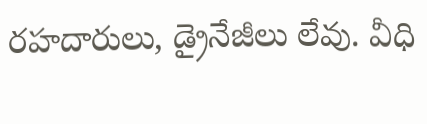రహదారులు, డ్రైనేజీలు లేవు. వీధి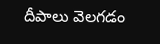దీపాలు వెలగడం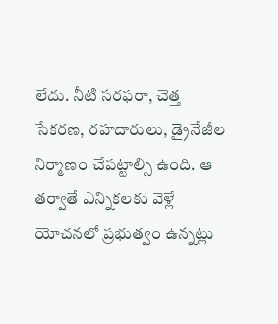లేదు. నీటి సరఫరా, చెత్త సేకరణ, రహదారులు, డ్రైనేజీల నిర్మాణం చేపట్టాల్సి ఉంది. ఆ తర్వాతే ఎన్నికలకు వెళ్లే యోచనలో ప్రభుత్వం ఉన్నట్లు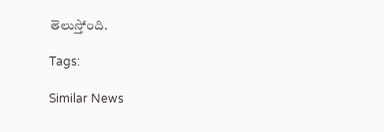తెలుస్తోంది.

Tags:

Similar News